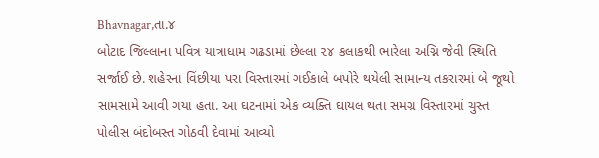Bhavnagar,તા.૪
બોટાદ જિલ્લાના પવિત્ર યાત્રાધામ ગઢડામાં છેલ્લા ૨૪ કલાકથી ભારેલા અગ્નિ જેવી સ્થિતિ સર્જાઈ છે. શહેરના વિંછીયા પરા વિસ્તારમાં ગઈકાલે બપોરે થયેલી સામાન્ય તકરારમાં બે જૂથો સામસામે આવી ગયા હતા. આ ઘટનામાં એક વ્યક્તિ ઘાયલ થતા સમગ્ર વિસ્તારમાં ચુસ્ત પોલીસ બંદોબસ્ત ગોઠવી દેવામાં આવ્યો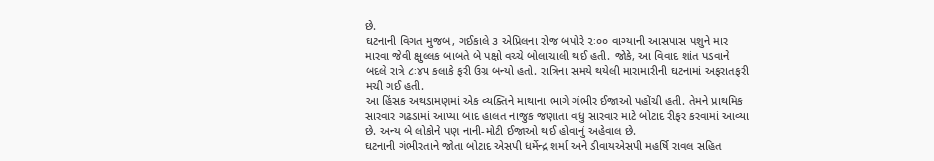છે.
ઘટનાની વિગત મુજબ, ગઈકાલે ૩ એપ્રિલના રોજ બપોરે ૨ઃ૦૦ વાગ્યાની આસપાસ પશુને માર મારવા જેવી ક્ષુલ્લક બાબતે બે પક્ષો વચ્ચે બોલાચાલી થઈ હતી. જોકે, આ વિવાદ શાંત પડવાને બદલે રાત્રે ૮ઃ૪૫ કલાકે ફરી ઉગ્ર બન્યો હતો. રાત્રિના સમયે થયેલી મારામારીની ઘટનામાં અફરાતફરી મચી ગઈ હતી.
આ હિંસક અથડામણમાં એક વ્યક્તિને માથાના ભાગે ગંભીર ઈજાઓ પહોંચી હતી. તેમને પ્રાથમિક સારવાર ગઢડામાં આપ્યા બાદ હાલત નાજુક જણાતા વધુ સારવાર માટે બોટાદ રીફર કરવામાં આવ્યા છે. અન્ય બે લોકોને પણ નાની-મોટી ઈજાઓ થઈ હોવાનું અહેવાલ છે.
ઘટનાની ગંભીરતાને જોતા બોટાદ એસપી ધર્મેન્દ્ર શર્મા અને ડીવાયએસપી મહર્ષિ રાવલ સહિત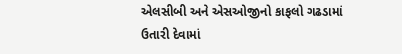એલસીબી અને એસઓજીનો કાફલો ગઢડામાં ઉતારી દેવામાં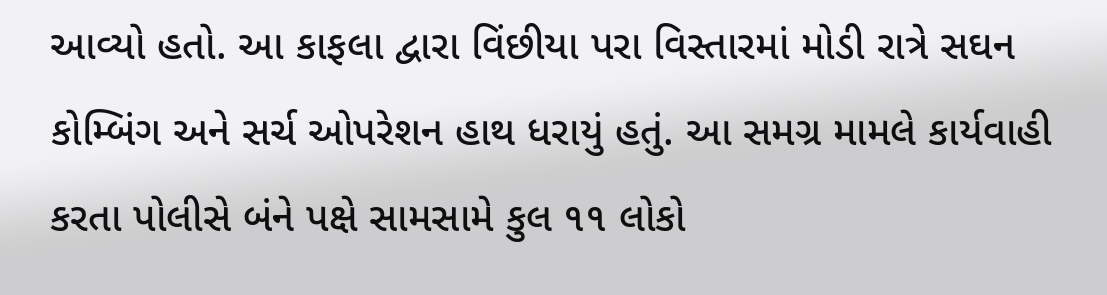આવ્યો હતો. આ કાફલા દ્વારા વિંછીયા પરા વિસ્તારમાં મોડી રાત્રે સઘન કોમ્બિંગ અને સર્ચ ઓપરેશન હાથ ધરાયું હતું. આ સમગ્ર મામલે કાર્યવાહી કરતા પોલીસે બંને પક્ષે સામસામે કુલ ૧૧ લોકો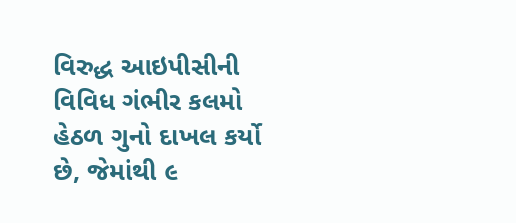વિરુદ્ધ આઇપીસીની વિવિધ ગંભીર કલમો હેઠળ ગુનો દાખલ કર્યો છે, જેમાંથી ૯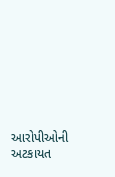આરોપીઓની અટકાયત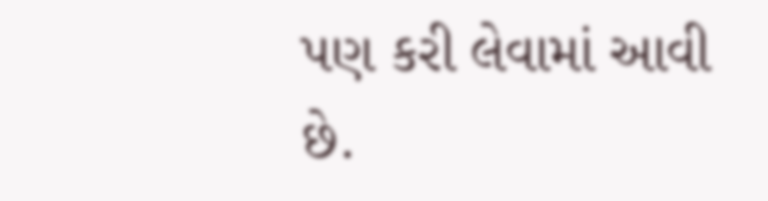પણ કરી લેવામાં આવી છે.